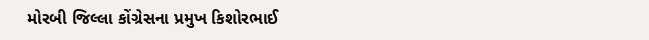મોરબી જિલ્લા કોંગ્રેસના પ્રમુખ કિશોરભાઈ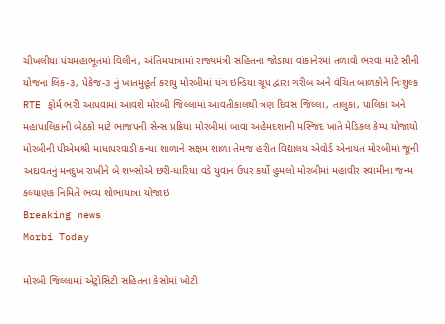ચીખલીયા પંચમહાભૂતમાં વિલીન, અંતિમયાત્રામાં રાજ્યમંત્રી સહિતના જોડાયા વાંકાનેરમાં તળાવો ભરવા માટે સૌની યોજના લિંક-૩, પેકેજ-૩ નું ખાતમુહૂર્ત કરાયુ મોરબીમાં યંગ ઇન્ડિયા ગ્રૂપ દ્વારા ગરીબ અને વંચિત બાળકોને નિઃશુલ્ક RTE ફોર્મ ભરી આપવામાં આવશે મોરબી જિલ્લામાં આવતીકાલથી ત્રણ દિવસ જિલ્લા, તાલુકા, પાલિકા અને મહાપાલિકાની બેઠકો માટે ભાજપની સેન્સ પ્રક્રિયા મોરબીમાં બાવા અહેમદશાની મસ્જિદ ખાતે મેડિકલ કેમ્પ યોજાયો મોરબીની પીએમશ્રી માધાપરવાડી કન્યા શાળાને સક્ષમ શાળા તેમજ હરીત વિદ્યાલય એવોર્ડ એનાયત મોરબીમાં જૂની અદાવતનું મનદુખ રાખીને બે શખ્સોએ છરી-ધારિયા વડે યુવાન ઉપર કર્યો હુમલો મોરબીમાં મહાવીર સ્વામીના જન્મ કલ્યાણક નિમિતે ભવ્ય શોભાયાત્રા યોજાઇ
Breaking news
Morbi Today

મોરબી જિલ્લામાં એટ્રોસિટી સહિતના કેસોમાં ખોટી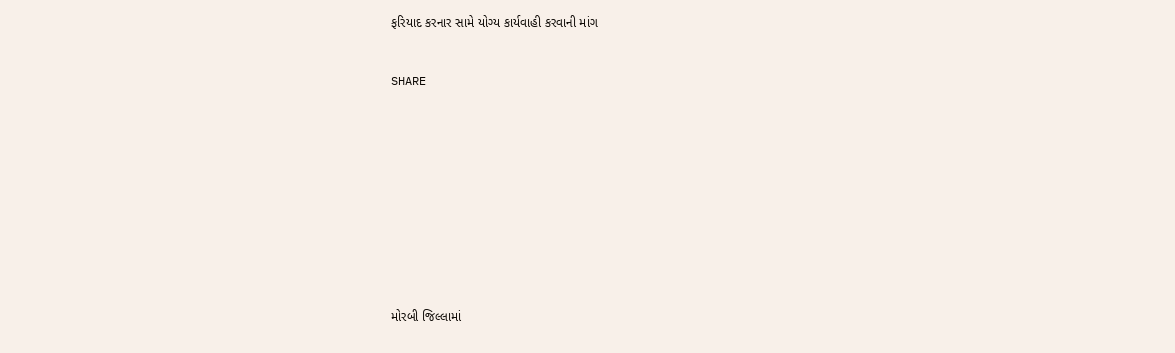ફરિયાદ કરનાર સામે યોગ્ય કાર્યવાહી કરવાની માંગ


SHARE











મોરબી જિલ્લામાં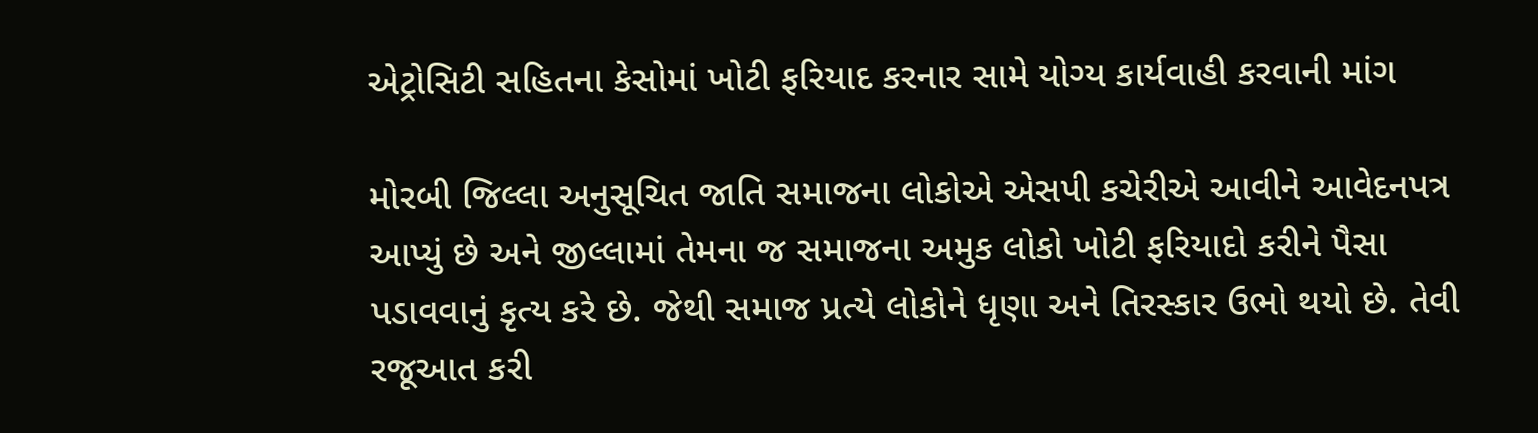એટ્રોસિટી સહિતના કેસોમાં ખોટી ફરિયાદ કરનાર સામે યોગ્ય કાર્યવાહી કરવાની માંગ

મોરબી જિલ્લા અનુસૂચિત જાતિ સમાજના લોકોએ એસપી કચેરીએ આવીને આવેદનપત્ર આપ્યું છે અને જીલ્લામાં તેમના જ સમાજના અમુક લોકો ખોટી ફરિયાદો કરીને પૈસા પડાવવાનું કૃત્ય કરે છે. જેથી સમાજ પ્રત્યે લોકોને ધૃણા અને તિરસ્કાર ઉભો થયો છે. તેવી રજૂઆત કરી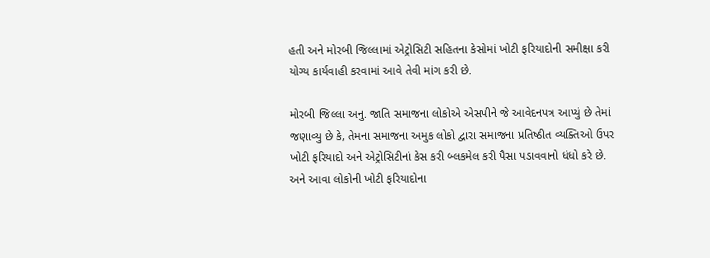હતી અને મોરબી જિલ્લામાં એટ્રોસિટી સહિતના કેસોમાં ખોટી ફરિયાદોની સમીક્ષા કરી યોગ્ય કાર્યવાહી કરવામાં આવે તેવી માંગ કરી છે.

મોરબી જિલ્લા અનુ. જાતિ સમાજના લોકોએ એસપીને જે આવેદનપત્ર આપ્યું છે તેમાં જણાવ્યુ છે કે, તેમના સમાજના અમુક લોકો દ્વારા સમાજના પ્રતિષ્ઠીત વ્યક્તિઓ ઉપર ખોટી ફરિયાદો અને એટ્રોસિટીનાં કેસ કરી બ્લકમેલ કરી પૈસા પડાવવાનો ધંધો કરે છે. અને આવા લોકોની ખોટી ફરિયાદોના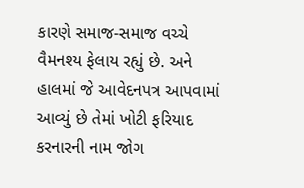કારણે સમાજ-સમાજ વચ્ચે વૈમનશ્ય ફેલાય રહ્યું છે. અને હાલમાં જે આવેદનપત્ર આપવામાં આવ્યું છે તેમાં ખોટી ફરિયાદ કરનારની નામ જોગ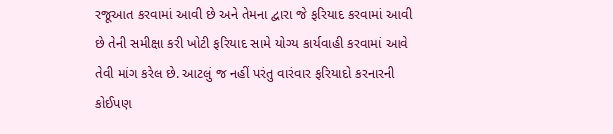રજૂઆત કરવામાં આવી છે અને તેમના દ્વારા જે ફરિયાદ કરવામાં આવી છે તેની સમીક્ષા કરી ખોટી ફરિયાદ સામે યોગ્ય કાર્યવાહી કરવામાં આવે તેવી માંગ કરેલ છે. આટલું જ નહીં પરંતુ વારંવાર ફરિયાદો કરનારની કોઈપણ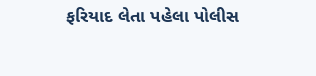ફરિયાદ લેતા પહેલા પોલીસ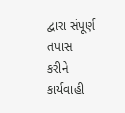દ્વારા સંપૂર્ણ તપાસ કરીને કાર્યવાહી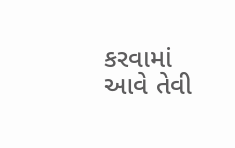કરવામાં આવે તેવી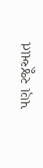પણ રજૂઆત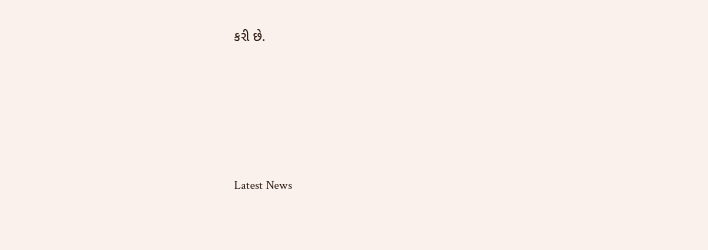કરી છે.






Latest News